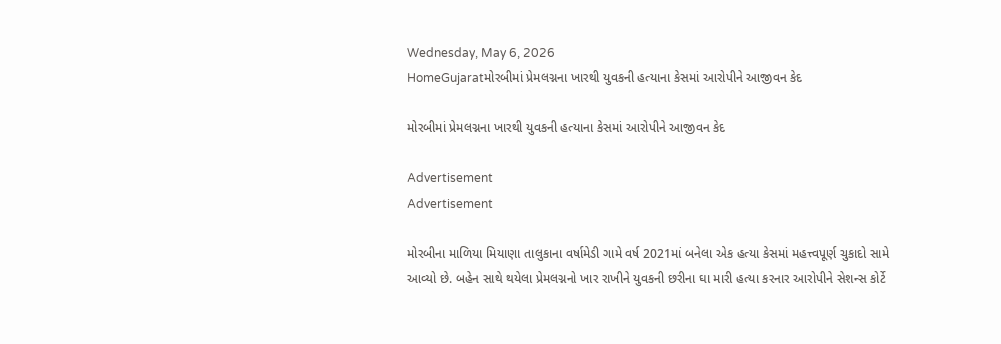Wednesday, May 6, 2026
HomeGujaratમોરબીમાં પ્રેમલગ્નના ખારથી યુવકની હત્યાના કેસમાં આરોપીને આજીવન કેદ

મોરબીમાં પ્રેમલગ્નના ખારથી યુવકની હત્યાના કેસમાં આરોપીને આજીવન કેદ

Advertisement
Advertisement

મોરબીના માળિયા મિયાણા તાલુકાના વર્ષામેડી ગામે વર્ષ 2021માં બનેલા એક હત્યા કેસમાં મહત્ત્વપૂર્ણ ચુકાદો સામે આવ્યો છે. બહેન સાથે થયેલા પ્રેમલગ્નનો ખાર રાખીને યુવકની છરીના ઘા મારી હત્યા કરનાર આરોપીને સેશન્સ કોર્ટે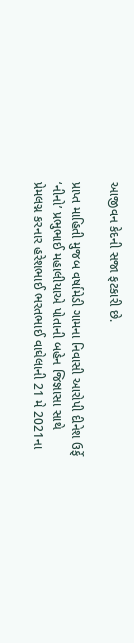આજીવન કેદની સજા ફટકારી છે.

પ્રાપ્ત માહિતી મુજબ વર્ષામેડી ગામના નિવાસી આરોપી દીનેશ ઉર્ફે ‘નીનો’ પ્રભુભાઈ મહાલીયાએ પોતાની બહેન જિજ્ઞાસા સાથે પ્રેમલગ્ન કરનાર હરેશભાઈ ભરતભાઈ વાઘેલાની 21 મે 2021ના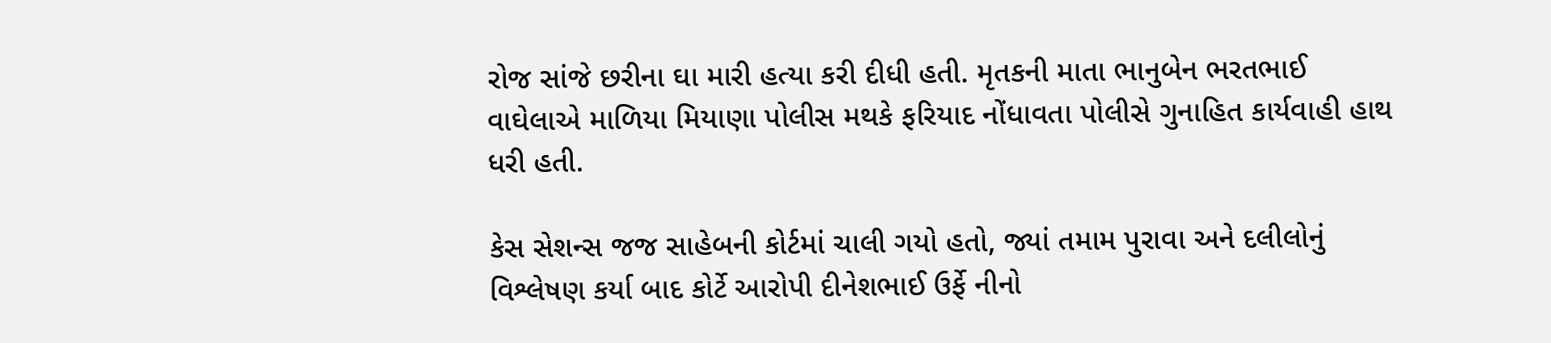રોજ સાંજે છરીના ઘા મારી હત્યા કરી દીધી હતી. મૃતકની માતા ભાનુબેન ભરતભાઈ વાઘેલાએ માળિયા મિયાણા પોલીસ મથકે ફરિયાદ નોંધાવતા પોલીસે ગુનાહિત કાર્યવાહી હાથ ધરી હતી.

કેસ સેશન્સ જજ સાહેબની કોર્ટમાં ચાલી ગયો હતો, જ્યાં તમામ પુરાવા અને દલીલોનું વિશ્લેષણ કર્યા બાદ કોર્ટે આરોપી દીનેશભાઈ ઉર્ફે નીનો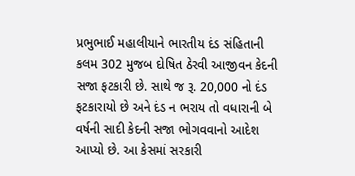પ્રભુભાઈ મહાલીયાને ભારતીય દંડ સંહિતાની કલમ 302 મુજબ દોષિત ઠેરવી આજીવન કેદની સજા ફટકારી છે. સાથે જ રૂ. 20,000 નો દંડ ફટકારાયો છે અને દંડ ન ભરાય તો વધારાની બે વર્ષની સાદી કેદની સજા ભોગવવાનો આદેશ આપ્યો છે. આ કેસમાં સરકારી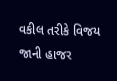વકીલ તરીકે વિજય જાની હાજર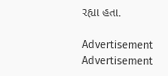રહ્યા હતા.

Advertisement
Advertisement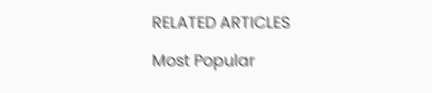RELATED ARTICLES

Most Popular